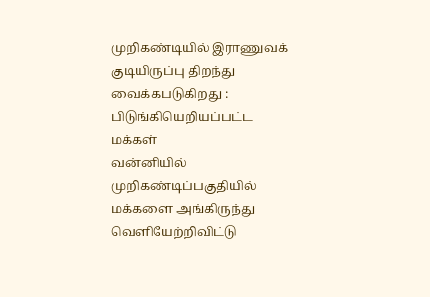முறிகண்டியில் இராணுவக் குடியிருப்பு திறந்து வைக்கபடுகிறது : பிடுங்கியெறியப்பட்ட மக்கள்
வன்னியில் முறிகண்டிப்பகுதியில் மக்களை அங்கிருந்து வெளியேற்றிவிட்டு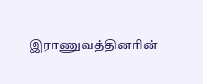இராணுவத்தினரின்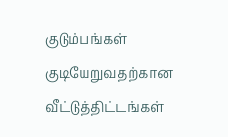குடும்பங்கள் குடியேறுவதற்கான வீட்டுத்திட்டங்கள்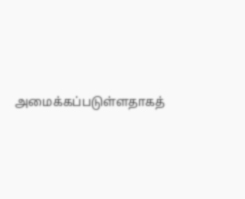அமைக்கப்படுள்ளதாகத்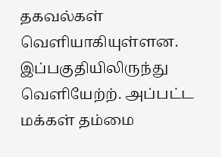தகவல்கள் வெளியாகியுள்ளன. இப்பகுதியிலிருந்து வெளியேற்ற். அப்பட்ட மக்கள் தம்மை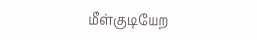மீள்குடியேற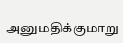அனுமதிக்குமாறு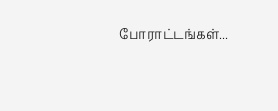போராட்டங்கள்...